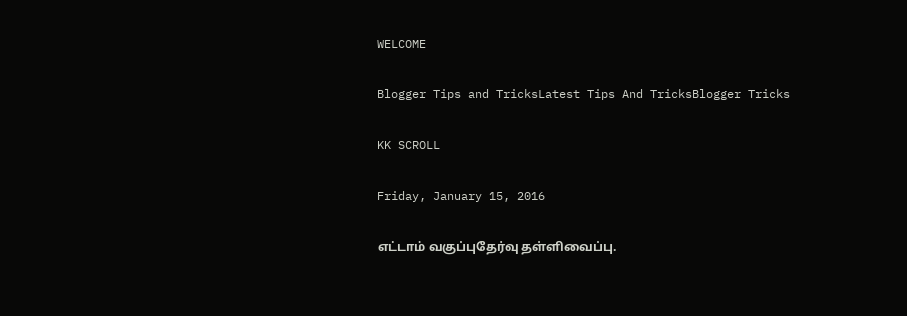WELCOME

Blogger Tips and TricksLatest Tips And TricksBlogger Tricks

KK SCROLL

Friday, January 15, 2016

எட்டாம் வகுப்புதேர்வு தள்ளிவைப்பு.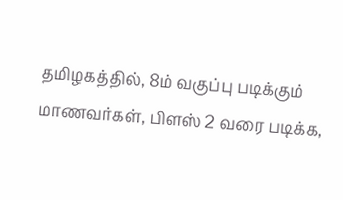தமிழகத்தில், 8ம் வகுப்பு படிக்கும் மாணவர்கள், பிளஸ் 2 வரை படிக்க,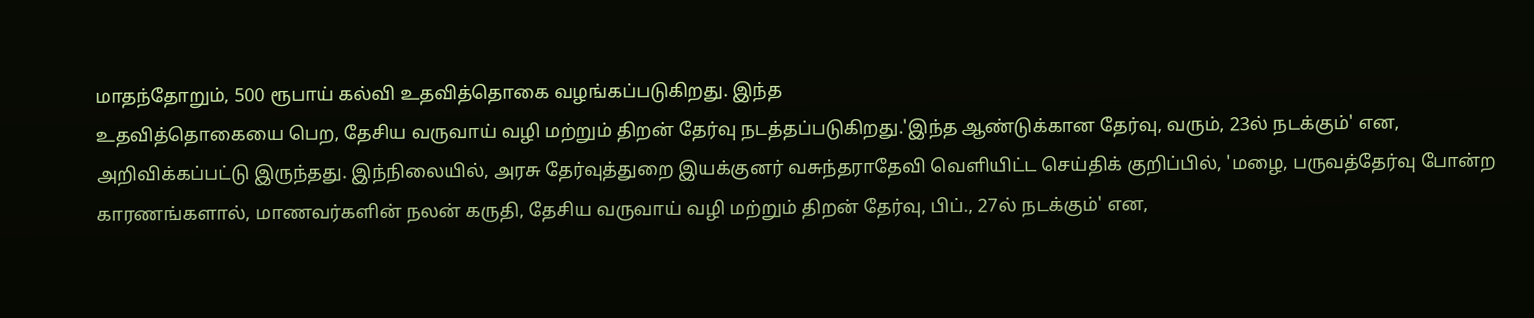மாதந்தோறும், 500 ரூபாய் கல்வி உதவித்தொகை வழங்கப்படுகிறது. இந்த
உதவித்தொகையை பெற, தேசிய வருவாய் வழி மற்றும் திறன் தேர்வு நடத்தப்படுகிறது.'இந்த ஆண்டுக்கான தேர்வு, வரும், 23ல் நடக்கும்' என, அறிவிக்கப்பட்டு இருந்தது. இந்நிலையில், அரசு தேர்வுத்துறை இயக்குனர் வசுந்தராதேவி வெளியிட்ட செய்திக் குறிப்பில், 'மழை, பருவத்தேர்வு போன்ற காரணங்களால், மாணவர்களின் நலன் கருதி, தேசிய வருவாய் வழி மற்றும் திறன் தேர்வு, பிப்., 27ல் நடக்கும்' என,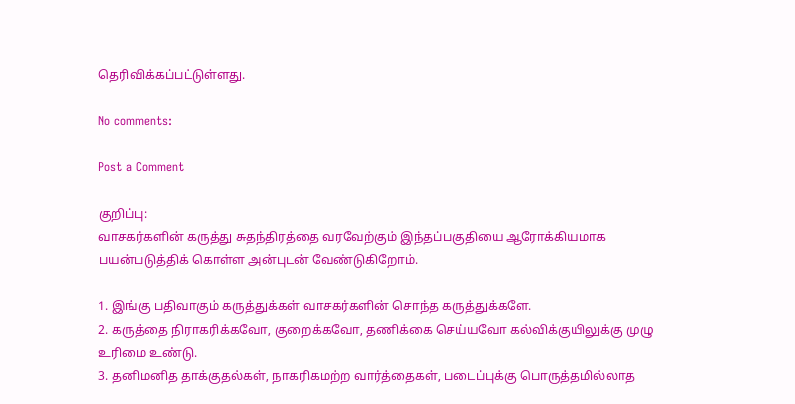தெரிவிக்கப்பட்டுள்ளது.

No comments:

Post a Comment

குறிப்பு:
வாசகர்களின் கருத்து சுதந்திரத்தை வரவேற்கும் இந்தப்பகுதியை ஆரோக்கியமாக பயன்படுத்திக் கொள்ள அன்புடன் வேண்டுகிறோம்.

1. இங்கு பதிவாகும் கருத்துக்கள் வாசகர்களின் சொந்த கருத்துக்களே.
2. கருத்தை நிராகரிக்கவோ, குறைக்கவோ, தணிக்கை செய்யவோ கல்விக்குயிலுக்கு முழு உரிமை உண்டு.
3. தனிமனித தாக்குதல்கள், நாகரிகமற்ற வார்த்தைகள், படைப்புக்கு பொருத்தமில்லாத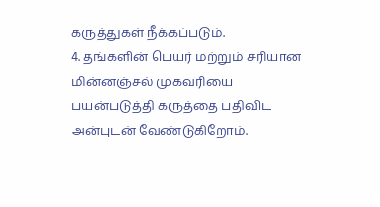கருத்துகள் நீக்கப்படும்.
4. தங்களின் பெயர் மற்றும் சரியான மின்னஞ்சல் முகவரியை பயன்படுத்தி கருத்தை பதிவிட அன்புடன் வேண்டுகிறோம்.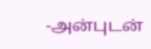-அன்புடன்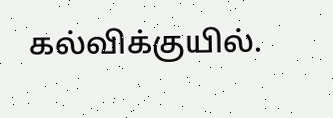கல்விக்குயில்.